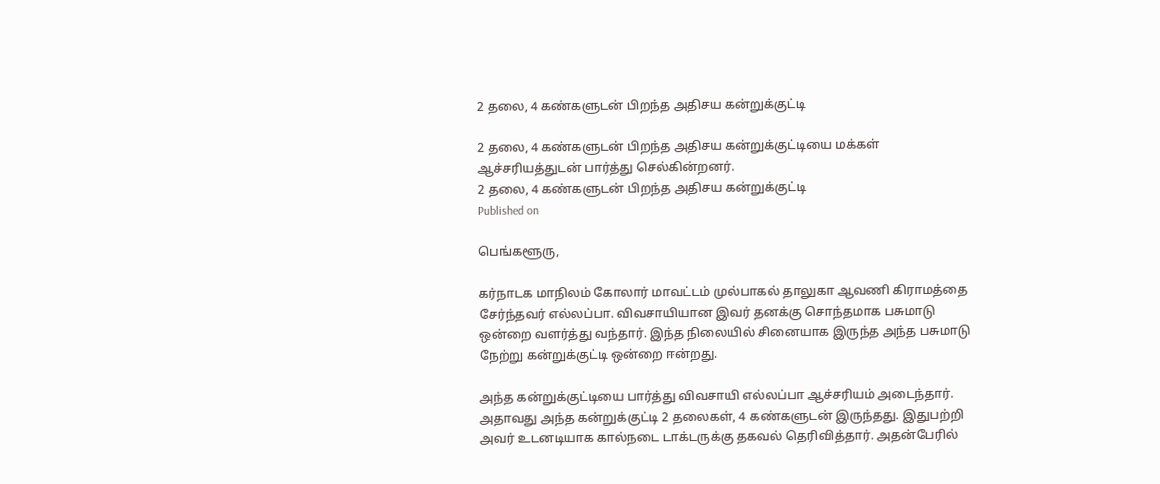2 தலை, 4 கண்களுடன் பிறந்த அதிசய கன்றுக்குட்டி

2 தலை, 4 கண்களுடன் பிறந்த அதிசய கன்றுக்குட்டியை மக்கள் ஆச்சரியத்துடன் பார்த்து செல்கின்றனர்.
2 தலை, 4 கண்களுடன் பிறந்த அதிசய கன்றுக்குட்டி
Published on

பெங்களூரு,

கர்நாடக மாநிலம் கோலார் மாவட்டம் முல்பாகல் தாலுகா ஆவணி கிராமத்தை சேர்ந்தவர் எல்லப்பா. விவசாயியான இவர் தனக்கு சொந்தமாக பசுமாடு ஒன்றை வளர்த்து வந்தார். இந்த நிலையில் சினையாக இருந்த அந்த பசுமாடு நேற்று கன்றுக்குட்டி ஒன்றை ஈன்றது.

அந்த கன்றுக்குட்டியை பார்த்து விவசாயி எல்லப்பா ஆச்சரியம் அடைந்தார். அதாவது அந்த கன்றுக்குட்டி 2 தலைகள், 4 கண்களுடன் இருந்தது. இதுபற்றி அவர் உடனடியாக கால்நடை டாக்டருக்கு தகவல் தெரிவித்தார். அதன்பேரில்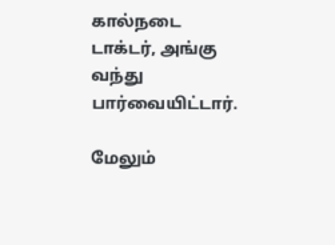கால்நடை டாக்டர், அங்கு வந்து பார்வையிட்டார்.

மேலும்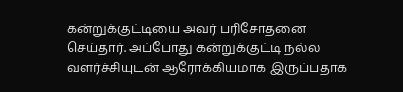கன்றுக்குட்டியை அவர் பரிசோதனை செய்தார். அப்போது கன்றுக்குட்டி நல்ல வளர்ச்சியுடன் ஆரோக்கியமாக இருப்பதாக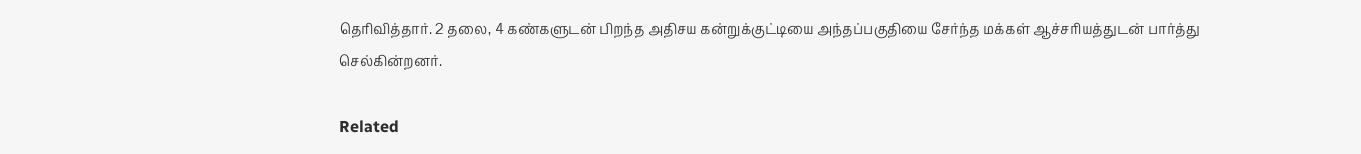தெரிவித்தார். 2 தலை, 4 கண்களுடன் பிறந்த அதிசய கன்றுக்குட்டியை அந்தப்பகுதியை சேர்ந்த மக்கள் ஆச்சரியத்துடன் பார்த்து செல்கின்றனர்.

Related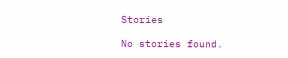Stories

No stories found.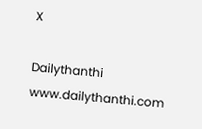X

Dailythanthi
www.dailythanthi.com